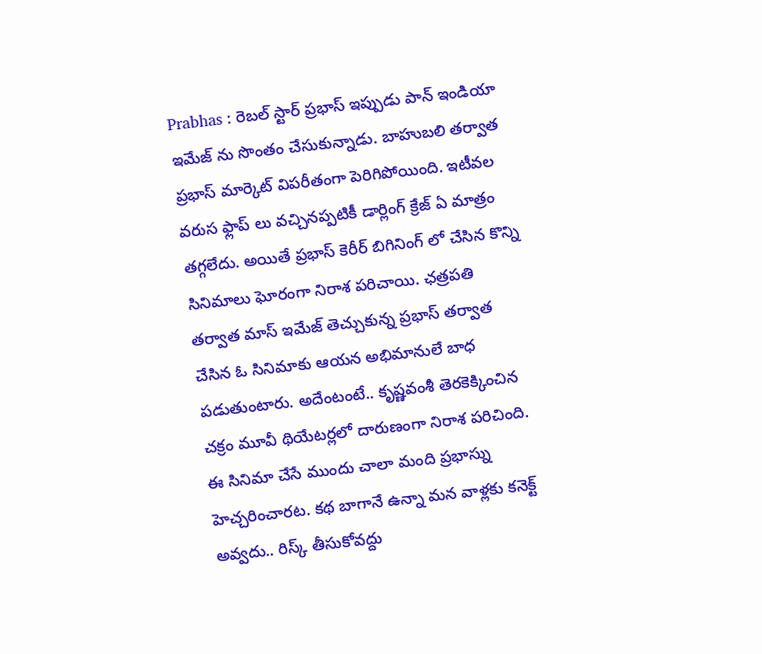Prabhas : రెబల్ స్టార్ ప్రభాస్ ఇప్పుడు పాన్ ఇండియా ఇమేజ్ ను సొంతం చేసుకున్నాడు. బాహుబలి తర్వాత ప్రభాస్ మార్కెట్ విపరీతంగా పెరిగిపోయింది. ఇటీవల వరుస ఫ్లాప్ లు వచ్చినప్పటికీ డార్లింగ్ క్రేజ్ ఏ మాత్రం తగ్గలేదు. అయితే ప్రభాస్ కెరీర్ బిగినింగ్ లో చేసిన కొన్ని సినిమాలు ఘోరంగా నిరాశ పరిచాయి. ఛత్రపతి తర్వాత మాస్ ఇమేజ్ తెచ్చుకున్న ప్రభాస్ తర్వాత చేసిన ఓ సినిమాకు ఆయన అభిమానులే బాధ పడుతుంటారు. అదేంటంటే.. కృష్ణవంశీ తెరకెక్కించిన చక్రం మూవీ థియేటర్లలో దారుణంగా నిరాశ పరిచింది.
ఈ సినిమా చేసే ముందు చాలా మంది ప్రభాస్ను హెచ్చరించారట. కథ బాగానే ఉన్నా మన వాళ్లకు కనెక్ట్ అవ్వదు.. రిస్క్ తీసుకోవద్దు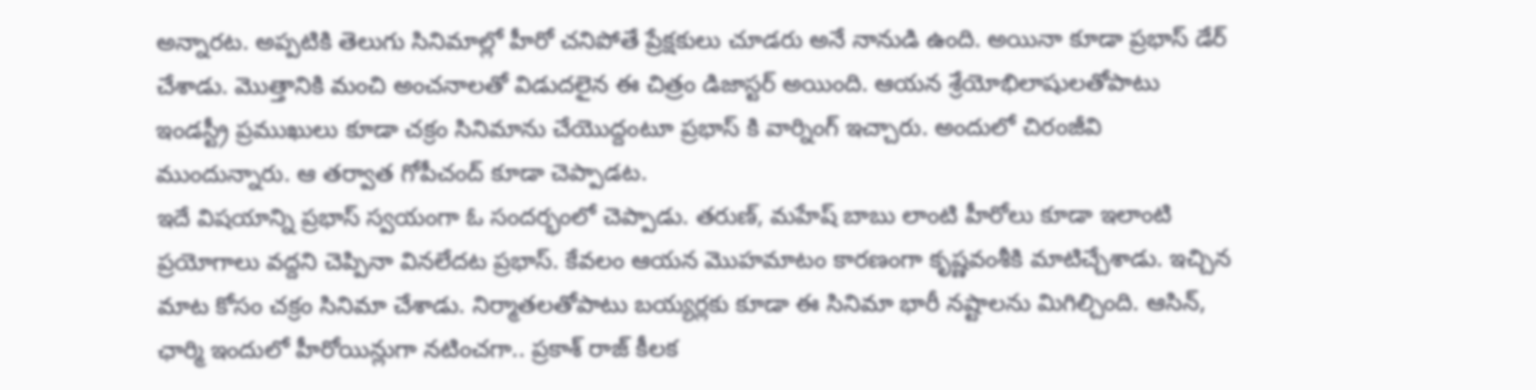అన్నారట. అప్పటికి తెలుగు సినిమాల్లో హీరో చనిపోతే ప్రేక్షకులు చూడరు అనే నానుడి ఉంది. అయినా కూడా ప్రభాస్ డేర్ చేశాడు. మొత్తానికి మంచి అంచనాలతో విడుదలైన ఈ చిత్రం డిజాస్టర్ అయింది. ఆయన శ్రేయోభిలాషులతోపాటు ఇండస్ట్రీ ప్రముఖులు కూడా చక్రం సినిమాను చేయొద్దంటూ ప్రభాస్ కి వార్నింగ్ ఇచ్చారు. అందులో చిరంజీవి ముందున్నారు. ఆ తర్వాత గోపీచంద్ కూడా చెప్పాడట.
ఇదే విషయాన్ని ప్రభాస్ స్వయంగా ఓ సందర్భంలో చెప్పాడు. తరుణ్, మహేష్ బాబు లాంటి హీరోలు కూడా ఇలాంటి ప్రయోగాలు వద్దని చెప్పినా వినలేదట ప్రభాస్. కేవలం ఆయన మొహమాటం కారణంగా కృష్ణవంశీకి మాటిచ్చేశాడు. ఇచ్చిన మాట కోసం చక్రం సినిమా చేశాడు. నిర్మాతలతోపాటు బయ్యర్లకు కూడా ఈ సినిమా భారీ నష్టాలను మిగిల్చింది. ఆసిన్, ఛార్మి ఇందులో హీరోయిన్లుగా నటించగా.. ప్రకాశ్ రాజ్ కీలక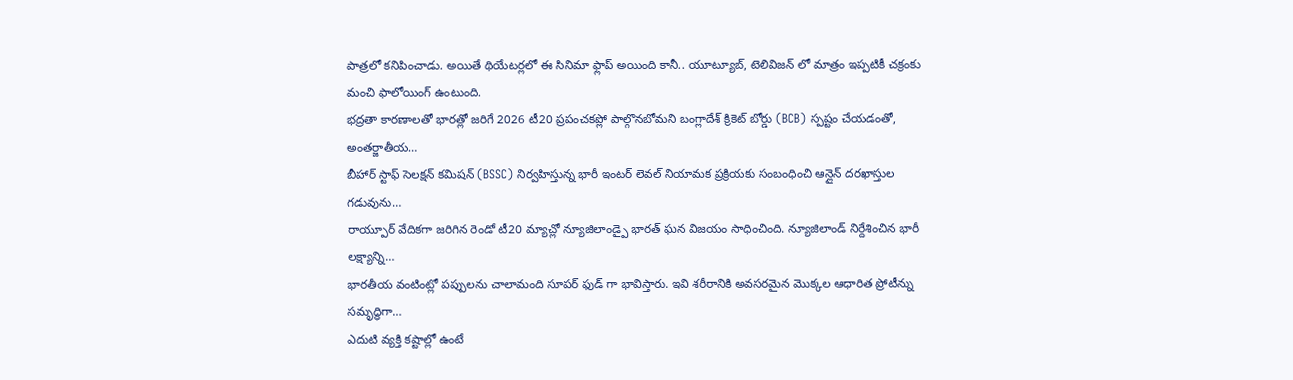పాత్రలో కనిపించాడు. అయితే థియేటర్లలో ఈ సినిమా ఫ్లాప్ అయింది కానీ.. యూట్యూబ్, టెలివిజన్ లో మాత్రం ఇప్పటికీ చక్రంకు మంచి ఫాలోయింగ్ ఉంటుంది.
భద్రతా కారణాలతో భారత్లో జరిగే 2026 టీ20 ప్రపంచకప్లో పాల్గొనబోమని బంగ్లాదేశ్ క్రికెట్ బోర్డు (BCB) స్పష్టం చేయడంతో, అంతర్జాతీయ…
బీహార్ స్టాఫ్ సెలక్షన్ కమిషన్ (BSSC) నిర్వహిస్తున్న భారీ ఇంటర్ లెవల్ నియామక ప్రక్రియకు సంబంధించి ఆన్లైన్ దరఖాస్తుల గడువును…
రాయ్పూర్ వేదికగా జరిగిన రెండో టీ20 మ్యాచ్లో న్యూజిలాండ్పై భారత్ ఘన విజయం సాధించింది. న్యూజిలాండ్ నిర్దేశించిన భారీ లక్ష్యాన్ని…
భారతీయ వంటింట్లో పప్పులను చాలామంది సూపర్ ఫుడ్ గా భావిస్తారు. ఇవి శరీరానికి అవసరమైన మొక్కల ఆధారిత ప్రోటీన్ను సమృద్ధిగా…
ఎదుటి వ్యక్తి కష్టాల్లో ఉంటే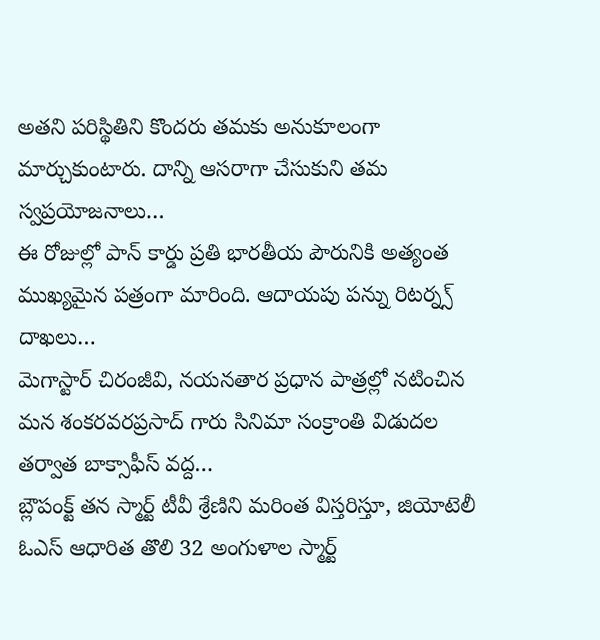అతని పరిస్థితిని కొందరు తమకు అనుకూలంగా మార్చుకుంటారు. దాన్ని ఆసరాగా చేసుకుని తమ స్వప్రయోజనాలు…
ఈ రోజుల్లో పాన్ కార్డు ప్రతి భారతీయ పౌరునికి అత్యంత ముఖ్యమైన పత్రంగా మారింది. ఆదాయపు పన్ను రిటర్న్స్ దాఖలు…
మెగాస్టార్ చిరంజీవి, నయనతార ప్రధాన పాత్రల్లో నటించిన మన శంకరవరప్రసాద్ గారు సినిమా సంక్రాంతి విడుదల తర్వాత బాక్సాఫీస్ వద్ద…
బ్లౌపంక్ట్ తన స్మార్ట్ టీవీ శ్రేణిని మరింత విస్తరిస్తూ, జియోటెలీ ఓఎస్ ఆధారిత తొలి 32 అంగుళాల స్మార్ట్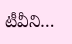టీవీని…